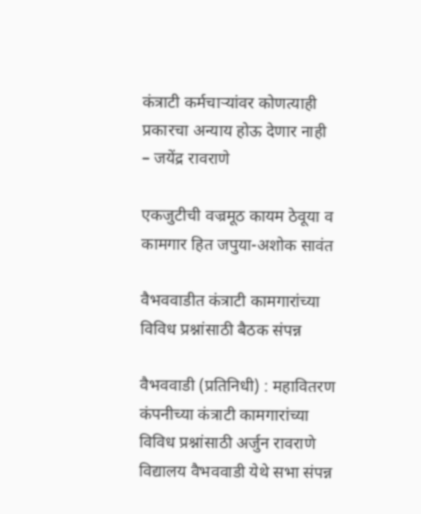कंत्राटी कर्मचाऱ्यांवर कोणत्याही प्रकारचा अन्याय होऊ देणार नाही – जयेंद्र रावराणे

एकजुटीची वज्रमूठ कायम ठेवूया व कामगार हित जपुया-अशोक सावंत

वैभववाडीत कंत्राटी कामगारांच्या विविध प्रश्नांसाठी बैठक संपन्न

वैभववाडी (प्रतिनिधी) : महावितरण कंपनीच्या कंत्राटी कामगारांच्या विविध प्रश्नांसाठी अर्जुन रावराणे विद्यालय वैभववाडी येथे सभा संपन्न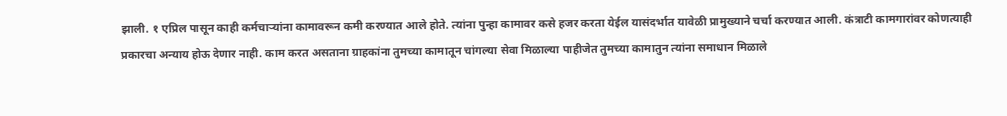झाली. १ एप्रिल पासून काही कर्मचाऱ्यांना कामावरून कमी करण्यात आले होते. त्यांना पुन्हा कामावर कसे हजर करता येईल यासंदर्भात यावेळी प्रामुख्याने चर्चा करण्यात आली. कंत्राटी कामगारांवर कोणत्याही प्रकारचा अन्याय होऊ देणार नाही. काम करत असताना ग्राहकांना तुमच्या कामातून चांगल्या सेवा मिळाल्या पाहीजेत तुमच्या कामातुन त्यांना समाधान मिळाले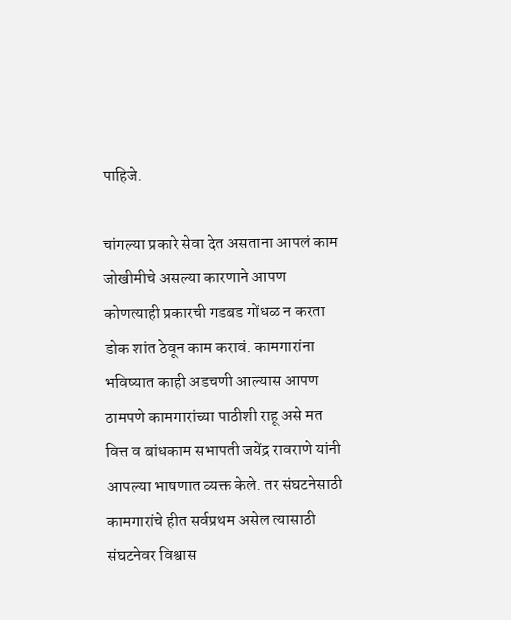पाहिजे.

चांगल्या प्रकारे सेवा देत असताना आपलं काम जोखीमीचे असल्या कारणाने आपण कोणत्याही प्रकारची गडबड गोंधळ न करता डोक शांत ठेवून काम करावं. कामगारांना भविष्यात काही अडचणी आल्यास आपण ठामपणे कामगारांच्या पाठीशी राहू असे मत वित्त व बांधकाम सभापती जयेंद्र रावराणे यांनी आपल्या भाषणात व्यक्त केले. तर संघटनेसाठी कामगारांचे हीत सर्वप्रथम असेल त्यासाठी संघटनेवर विश्वास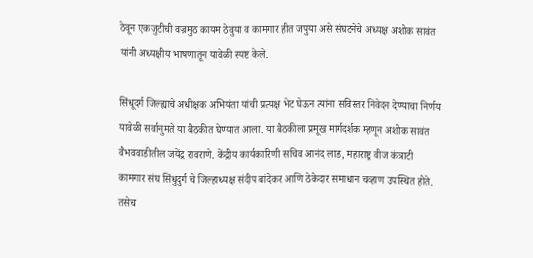ठेवून एकजुटीची वज्रमुठ कायम ठेवुया व कामगार हीत जपुया असे संघटनेचे अध्यक्ष अशोक सावंत यांनी अध्यक्षीय भाषणातून यावेळी स्पष्ट केले.

सिंधूदर्ग जिल्ह्याचे अधीक्षक अभियंता यांची प्रत्यक्ष भेट घेऊन त्यांना सविस्तर निवेदन देण्याचा निर्णय यावेळी सर्वानुमते या बैठकीत घेण्यात आला. या बैठकीला प्रमूख मार्गदर्शक म्हणून अशोक सावंत वैभववाडीतील जयेंद्र रावराणे. केंद्रीय कार्यकारिणी सचिव आनंद लाड, महाराष्ट्र वीज कंत्राटी कामगार संघ सिंधुदुर्ग चे जिल्हाध्यक्ष संदीप बांदेकर आणि ठेकेदार समाधान चव्हाण उपस्थित होते. तसेच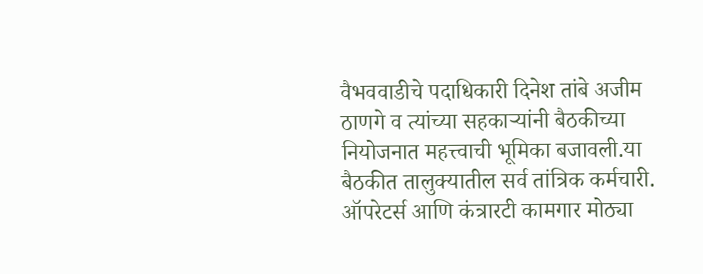वैभववाडीचे पदाधिकारी दिनेश तांबे अजीम ठाणगे व त्यांच्या सहकाऱ्यांनी बैठकीच्या नियोजनात महत्त्वाची भूमिका बजावली.या बैठकीत तालुक्यातील सर्व तांत्रिक कर्मचारी. ऑपरेटर्स आणि कंत्रारटी कामगार मोठ्या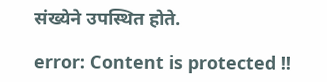संख्येने उपस्थित होते.

error: Content is protected !!